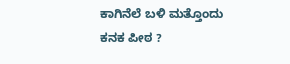ಕಾಗಿನೆಲೆ ಬಳಿ ಮತ್ತೊಂದು
ಕನಕ ಪೀಠ ?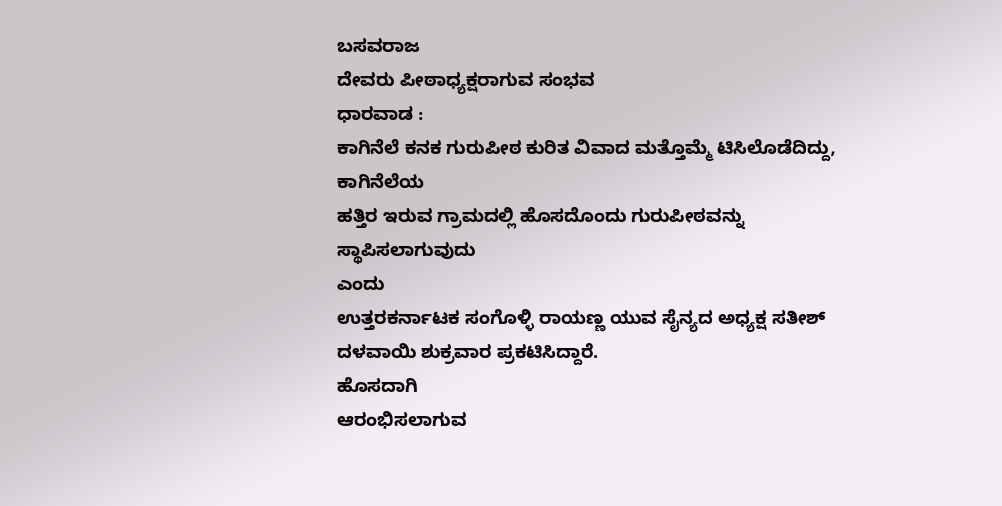ಬಸವರಾಜ
ದೇವರು ಪೀಠಾಧ್ಯಕ್ಷರಾಗುವ ಸಂಭವ
ಧಾರವಾಡ :
ಕಾಗಿನೆಲೆ ಕನಕ ಗುರುಪೀಠ ಕುರಿತ ವಿವಾದ ಮತ್ತೊಮ್ಮೆ ಟಿಸಿಲೊಡೆದಿದ್ದು, ಕಾಗಿನೆಲೆಯ
ಹತ್ತಿರ ಇರುವ ಗ್ರಾಮದಲ್ಲಿ ಹೊಸದೊಂದು ಗುರುಪೀಠವನ್ನು ಸ್ಥಾಪಿಸಲಾಗುವುದು
ಎಂದು
ಉತ್ತರಕರ್ನಾಟಕ ಸಂಗೊಳ್ಳಿ ರಾಯಣ್ಣ ಯುವ ಸೈನ್ಯದ ಅಧ್ಯಕ್ಷ ಸತೀಶ್
ದಳವಾಯಿ ಶುಕ್ರವಾರ ಪ್ರಕಟಿಸಿದ್ದಾರೆ.
ಹೊಸದಾಗಿ
ಆರಂಭಿಸಲಾಗುವ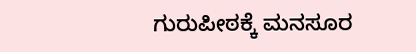ಗುರುಪೀಠಕ್ಕೆ ಮನಸೂರ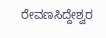ರೇವಣಸಿದ್ದೇಶ್ವರ